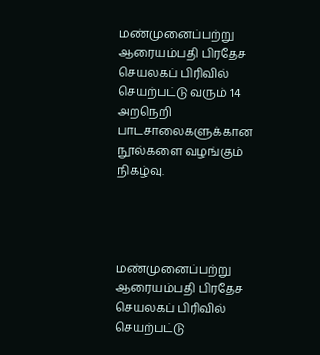மண்முனைப்பற்று ஆரையம்பதி பிரதேச செயலகப் பிரிவில் செயற்பட்டு வரும் 14 அறநெறி பாடசாலைகளுக்கான நூல்களை வழங்கும் நிகழ்வு.




மண்முனைப்பற்று ஆரையம்பதி பிரதேச செயலகப் பிரிவில் செயற்பட்டு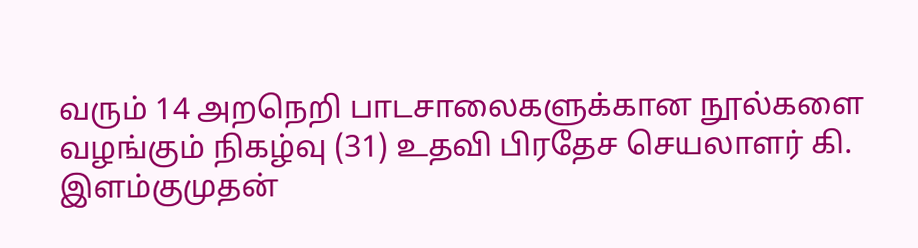வரும் 14 அறநெறி பாடசாலைகளுக்கான நூல்களை வழங்கும் நிகழ்வு (31) உதவி பிரதேச செயலாளர் கி. இளம்குமுதன்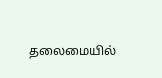தலைமையில்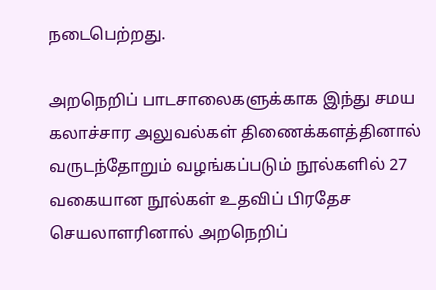நடைபெற்றது.

அறநெறிப் பாடசாலைகளுக்காக இந்து சமய கலாச்சார அலுவல்கள் திணைக்களத்தினால் வருடந்தோறும் வழங்கப்படும் நூல்களில் 27 வகையான நூல்கள் உதவிப் பிரதேச செயலாளரினால் அறநெறிப்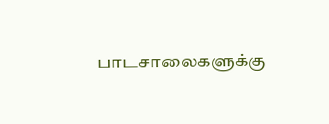பாடசாலைகளுக்கு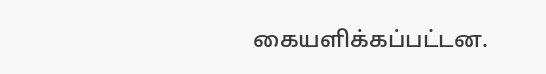கையளிக்கப்பட்டன.